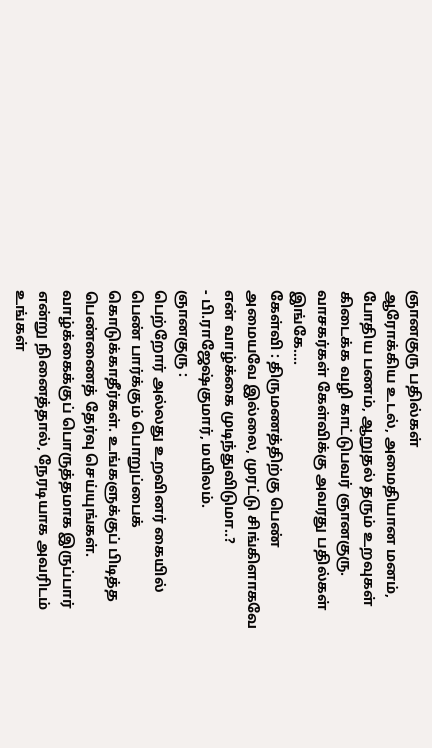ஞானகுரு பதில்கள்
ஆரோக்கிய உடல், அமைதியான மனம், போதிய பணம், ஆறுதல் தரும் உறவுகள் கிடைக்க வழி காட்டுபவர் ஞானகுரு. வாசகர்கள் கேள்விக்கு அவரது பதில்கள் இங்கே….
கேள்வி : திருமணத்திற்கு பெண் அமையவே இல்லை, முரட்டு சிங்கிளாகவே என் வாழ்க்கை முடிந்துவிடுமா..?
- பி.ராஜேஷ்குமார், மயிலம்.
ஞானகுரு :
பெற்றோர் அல்லது உறவினர் கையில் பெண் பார்க்கும் பொறுப்பைக் கொடுக்காதீர்கள். உங்களுக்குப் பிடித்த பெண்ணைத் தேர்வு செய்யுங்கள். வாழ்க்கைக்குப் பொருத்தமாக இருப்பார் என்று நினைத்தால், நேரடியாக அவரிடம் உங்கள்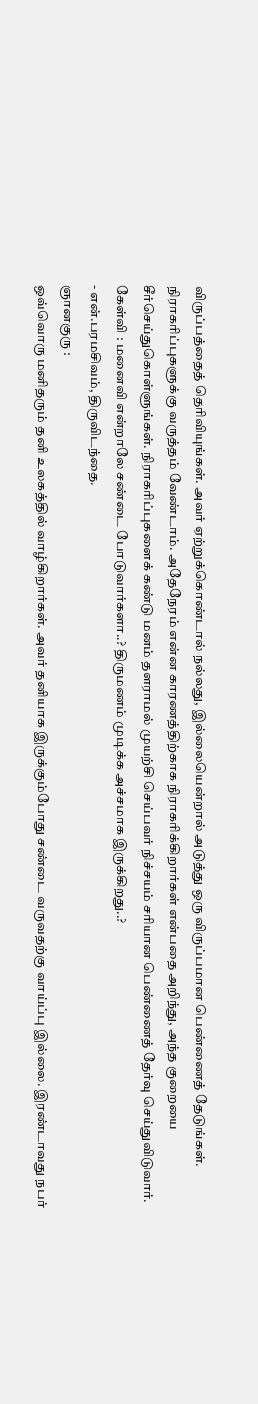விருப்பத்தைத் தெரிவியுங்கள். அவர் ஏற்றுக்கொண்டால் நல்லது, இல்லையென்றால் அடுத்து ஒரு விருப்பமான பெண்ணைத் தேடுங்கள்.
நிராகரிப்புகளுக்கு வருத்தம் வேண்டாம். அதேநேரம் என்ன காரணத்திற்காக நிராகரிக்கிறார்கள் என்பதை அறிந்து, அந்த குறையை சீர்செய்துகொள்ளுங்கள். நிராகரிப்புகளைக் கண்டு மனம் தளராமல் முயற்சி செய்பவர் நிச்சயம் சரியான பெண்ணைத் தேர்வு செய்துவிடுவார்.
கேள்வி : மனைவி என்றாலே சண்டை போடுவார்களா..? திருமணம் முடிக்க அச்சமாக இருக்கிறது..?
- என்.பரமசிவம், திருவிடந்தை.
ஞானகுரு :
ஒவ்வொரு மனிதரும் தனி உலகத்தில் வாழ்கிறார்கள். அவர் தனியாக இருக்கும்போது சண்டை வருவதற்கு வாய்ப்பு இல்லை. இரண்டாவது நபர்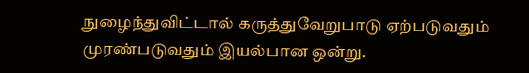நுழைந்துவிட்டால் கருத்துவேறுபாடு ஏற்படுவதும் முரண்படுவதும் இயல்பான ஒன்று.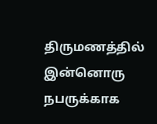திருமணத்தில் இன்னொரு நபருக்காக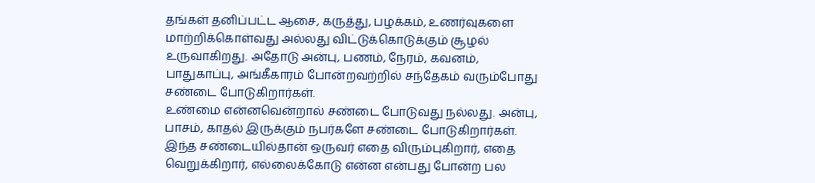தங்கள் தனிப்பட்ட ஆசை, கருத்து, பழக்கம், உணர்வுகளை மாற்றிக்கொள்வது அல்லது விட்டுக்கொடுக்கும் சூழல் உருவாகிறது. அதோடு அன்பு, பணம், நேரம், கவனம், பாதுகாப்பு, அங்கீகாரம் போன்றவற்றில் சந்தேகம் வரும்போது சண்டை போடுகிறார்கள்.
உண்மை என்னவென்றால் சண்டை போடுவது நல்லது. அன்பு, பாசம், காதல் இருக்கும் நபர்களே சண்டை போடுகிறார்கள். இந்த சண்டையில்தான் ஒருவர் எதை விரும்புகிறார், எதை வெறுக்கிறார், எல்லைக்கோடு என்ன என்பது போன்ற பல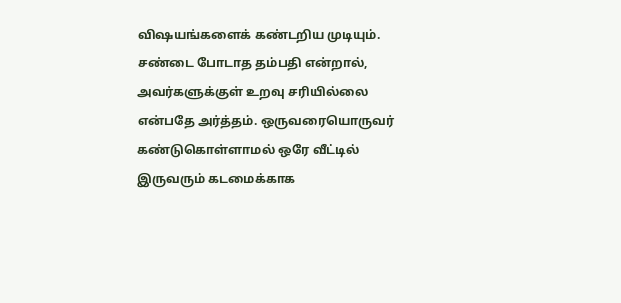விஷயங்களைக் கண்டறிய முடியும்.
சண்டை போடாத தம்பதி என்றால், அவர்களுக்குள் உறவு சரியில்லை என்பதே அர்த்தம். ஒருவரையொருவர் கண்டுகொள்ளாமல் ஒரே வீட்டில் இருவரும் கடமைக்காக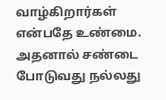வாழ்கிறார்கள் என்பதே உண்மை. அதனால் சண்டை போடுவது நல்லது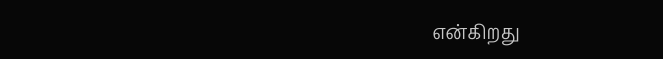என்கிறது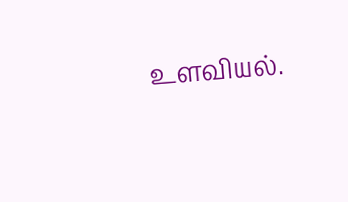உளவியல்.